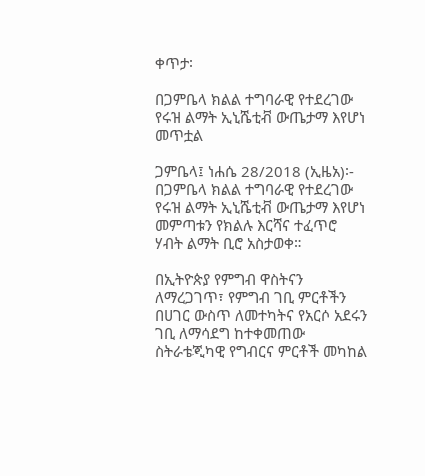ቀጥታ፡

በጋምቤላ ክልል ተግባራዊ የተደረገው የሩዝ ልማት ኢኒሼቲቭ ውጤታማ እየሆነ መጥቷል

ጋምቤላ፤ ነሐሴ 28/2018 (ኢዜአ)፡- በጋምቤላ ክልል ተግባራዊ የተደረገው የሩዝ ልማት ኢኒሼቲቭ ውጤታማ እየሆነ መምጣቱን የክልሉ እርሻና ተፈጥሮ ሃብት ልማት ቢሮ አስታወቀ።

በኢትዮጵያ የምግብ ዋስትናን ለማረጋገጥ፣ የምግብ ገቢ ምርቶችን በሀገር ውስጥ ለመተካትና የአርሶ አደሩን ገቢ ለማሳደግ ከተቀመጠው  ስትራቴጂካዊ የግብርና ምርቶች መካከል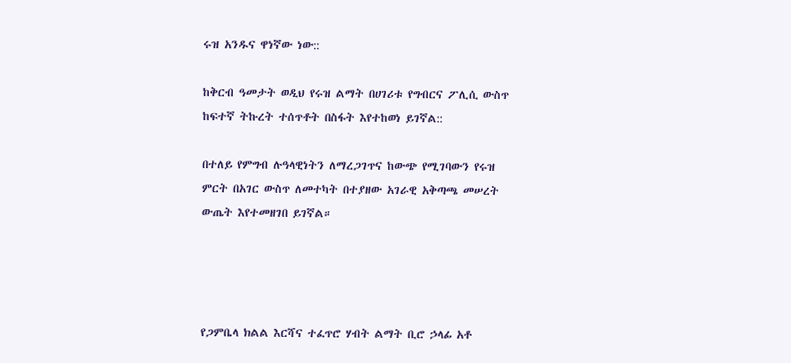ሩዝ አንዱና ዋነኛው ነው::

ከቅርብ ዓመታት ወዲህ የሩዝ ልማት በሀገሪቱ የግብርና ፖሊሲ ውስጥ ከፍተኛ ትኩረት ተሰጥቶት በስፋት እየተከወነ ይገኛል::

በተለይ የምግብ ሉዓላዊነትን ለማረጋገጥና ከውጭ የሚገባውን የሩዝ ምርት በአገር ውስጥ ለመተካት በተያዘው አገራዊ አቅጣጫ መሠረት ውጤት እየተመዘገበ ይገኛል።




የጋምቤላ ክልል እርሻና ተፈጥሮ ሃብት ልማት ቢሮ ኃላፊ አቶ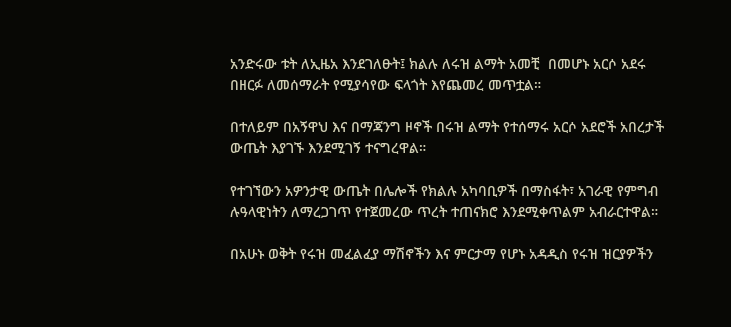አንድሩው ቱት ለኢዜአ እንደገለፁት፤ ክልሉ ለሩዝ ልማት አመቺ  በመሆኑ አርሶ አደሩ በዘርፉ ለመሰማራት የሚያሳየው ፍላጎት እየጨመረ መጥቷል።

በተለይም በአኝዋህ እና በማጃንግ ዞኖች በሩዝ ልማት የተሰማሩ አርሶ አደሮች አበረታች ውጤት እያገኙ እንደሚገኝ ተናግረዋል።

የተገኘውን አዎንታዊ ውጤት በሌሎች የክልሉ አካባቢዎች በማስፋት፣ አገራዊ የምግብ ሉዓላዊነትን ለማረጋገጥ የተጀመረው ጥረት ተጠናክሮ እንደሚቀጥልም አብራርተዋል።

በአሁኑ ወቅት የሩዝ መፈልፈያ ማሽኖችን እና ምርታማ የሆኑ አዳዲስ የሩዝ ዝርያዎችን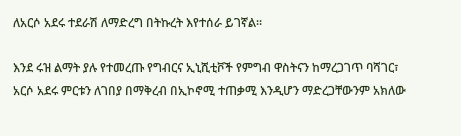ለአርሶ አደሩ ተደራሽ ለማድረግ በትኩረት እየተሰራ ይገኛል።

እንደ ሩዝ ልማት ያሉ የተመረጡ የግብርና ኢኒሺቲቮች የምግብ ዋስትናን ከማረጋገጥ ባሻገር፣ አርሶ አደሩ ምርቱን ለገበያ በማቅረብ በኢኮኖሚ ተጠቃሚ እንዲሆን ማድረጋቸውንም አክለው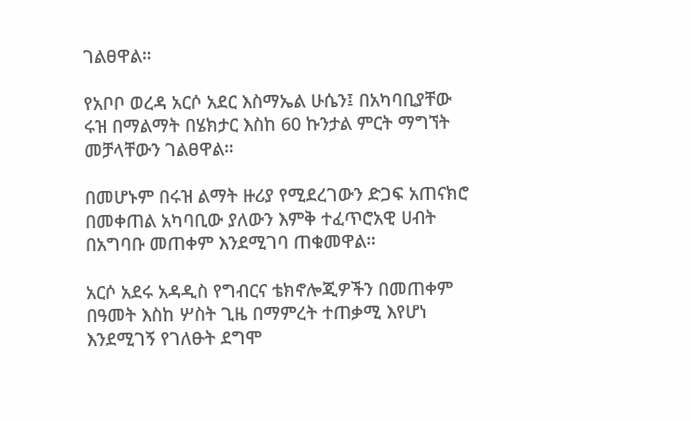ገልፀዋል።

የአቦቦ ወረዳ አርሶ አደር እስማኤል ሁሴን፤ በአካባቢያቸው ሩዝ በማልማት በሄክታር እስከ 60 ኩንታል ምርት ማግኘት መቻላቸውን ገልፀዋል።

በመሆኑም በሩዝ ልማት ዙሪያ የሚደረገውን ድጋፍ አጠናክሮ በመቀጠል አካባቢው ያለውን እምቅ ተፈጥሮአዊ ሀብት በአግባቡ መጠቀም እንደሚገባ ጠቁመዋል።

አርሶ አደሩ አዳዲስ የግብርና ቴክኖሎጂዎችን በመጠቀም በዓመት እስከ ሦስት ጊዜ በማምረት ተጠቃሚ እየሆነ እንደሚገኝ የገለፁት ደግሞ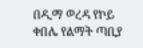በዲማ ወረዳ የኮይ ቀበሌ የልማት ጣቢያ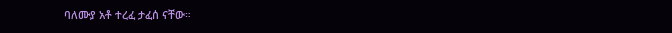ባለሙያ አቶ ተረፈ ታፈሰ ናቸው።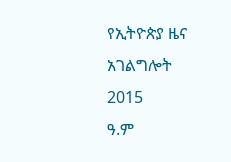የኢትዮጵያ ዜና አገልግሎት
2015
ዓ.ም